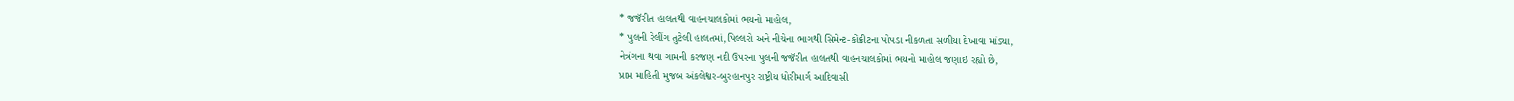* જજૅરીત હાલતથી વાહનચાલકોમાં ભયનો માહોલ,
* પુલની રેલીંગ તુટેલી હાલતમાં,પિલ્લરો અને નીચેના ભાગથી સિમેન્ટ-કોંક્રીટના પોપડા નીકળતા સળીયા દેખાવા માંડ્યા,
નેત્રંગના થવા ગામની કરજણ નદી ઉપરના પુલની જજૅરીત હાલતથી વાહનચાલકોમાં ભયનો માહોલ જણાઇ રહ્યો છે,
પ્રાપ્ત માહિતી મુજબ અંકલેશ્વર-બુરહાનપુર રાષ્ટ્રીય ધોરીમાર્ગ આદિવાસી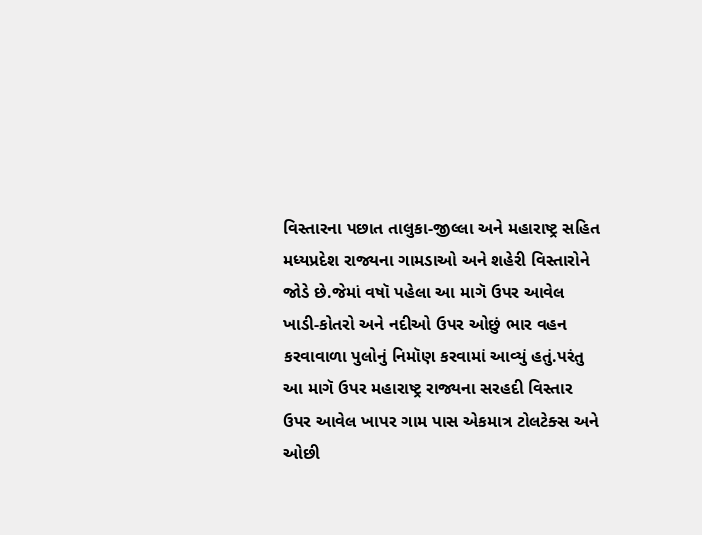વિસ્તારના પછાત તાલુકા-જીલ્લા અને મહારાષ્ટ્ર સહિત મધ્યપ્રદેશ રાજ્યના ગામડાઓ અને શહેરી વિસ્તારોને જોડે છે.જેમાં વષૉ પહેલા આ માગૅ ઉપર આવેલ ખાડી-કોતરો અને નદીઓ ઉપર ઓછું ભાર વહન કરવાવાળા પુલોનું નિમૉણ કરવામાં આવ્યું હતું.પરંતુ આ માગૅ ઉપર મહારાષ્ટ્ર રાજ્યના સરહદી વિસ્તાર ઉપર આવેલ ખાપર ગામ પાસ એકમાત્ર ટોલટેક્સ અને ઓછી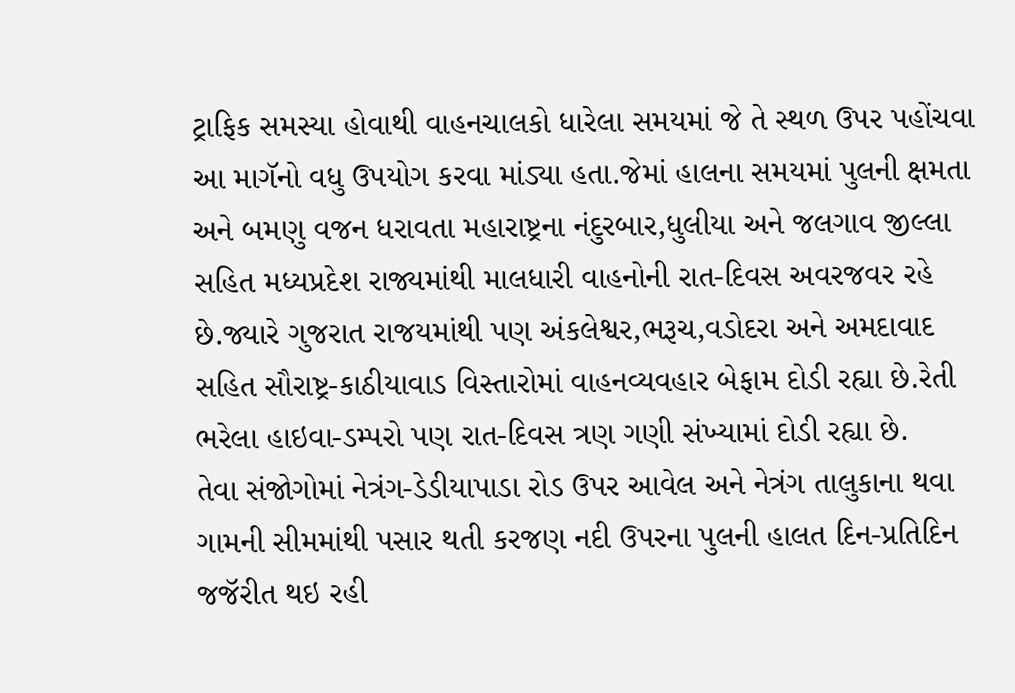ટ્રાફિક સમસ્યા હોવાથી વાહનચાલકો ધારેલા સમયમાં જે તે સ્થળ ઉપર પહોંચવા આ માગૅનો વધુ ઉપયોગ કરવા માંડ્યા હતા.જેમાં હાલના સમયમાં પુલની ક્ષમતા અને બમણુ વજન ધરાવતા મહારાષ્ટ્રના નંદુરબાર,ધુલીયા અને જલગાવ જીલ્લા સહિત મધ્યપ્રદેશ રાજ્યમાંથી માલધારી વાહનોની રાત-દિવસ અવરજવર રહે છે.જ્યારે ગુજરાત રાજયમાંથી પણ અંકલેશ્વર,ભરૂચ,વડોદરા અને અમદાવાદ સહિત સૌરાષ્ટ્ર-કાઠીયાવાડ વિસ્તારોમાં વાહનવ્યવહાર બેફામ દોડી રહ્યા છે.રેતી ભરેલા હાઇવા-ડમ્પરો પણ રાત-દિવસ ત્રણ ગણી સંખ્યામાં દોડી રહ્યા છે.
તેવા સંજોગોમાં નેત્રંગ-ડેડીયાપાડા રોડ ઉપર આવેલ અને નેત્રંગ તાલુકાના થવા ગામની સીમમાંથી પસાર થતી કરજણ નદી ઉપરના પુલની હાલત દિન-પ્રતિદિન જજૅરીત થઇ રહી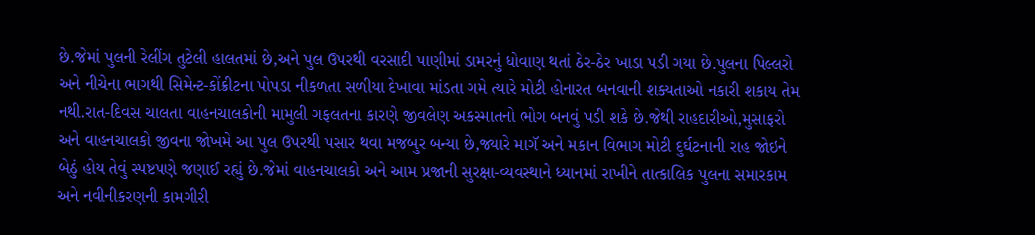છે.જેમાં પુલની રેલીંગ તુટેલી હાલતમાં છે,અને પુલ ઉપરથી વરસાદી પાણીમાં ડામરનું ધોવાણ થતાં ઠેર-ઠેર ખાડા પડી ગયા છે.પુલના પિલ્લરો અને નીચેના ભાગથી સિમેન્ટ-કોંક્રીટના પોપડા નીકળતા સળીયા દેખાવા માંડતા ગમે ત્યારે મોટી હોનારત બનવાની શક્યતાઓ નકારી શકાય તેમ નથી.રાત-દિવસ ચાલતા વાહનચાલકોની મામુલી ગફલતના કારણે જીવલેણ અકસ્માતનો ભોગ બનવું પડી શકે છે.જેથી રાહદારીઓ,મુસાફરો અને વાહનચાલકો જીવના જોખમે આ પુલ ઉપરથી પસાર થવા મજબુર બન્યા છે,જ્યારે માગૅ અને મકાન વિભાગ મોટી દુર્ઘટનાની રાહ જોઇને બેઠું હોય તેવું સ્પષ્ટપણે જણાઈ રહ્યું છે.જેમાં વાહનચાલકો અને આમ પ્રજાની સુરક્ષા-વ્યવસ્થાને ધ્યાનમાં રાખીને તાત્કાલિક પુલના સમારકામ અને નવીનીકરણની કામગીરી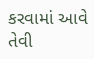કરવામાં આવે તેવી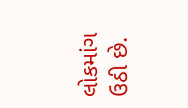લોકમાંગ ઉઠી છે.